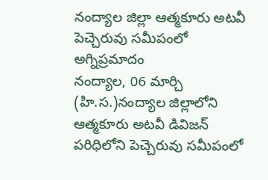నంద్యాల జిల్లా ఆత్మకూరు అటవీ పెచ్చెరువు సమీపంలో అగ్నిప్రమాదం
నంద్యాల, 06 మార్చి (హి.స.)నంద్యాల జిల్లాలోని ఆత్మకూరు అటవీ డివిజన్ పరిధిలోని పెచ్చెరువు సమీపంలో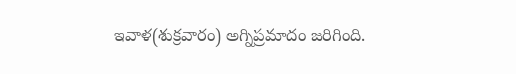ఇవాళ(శుక్రవారం) అగ్నిప్రమాదం జరిగింది.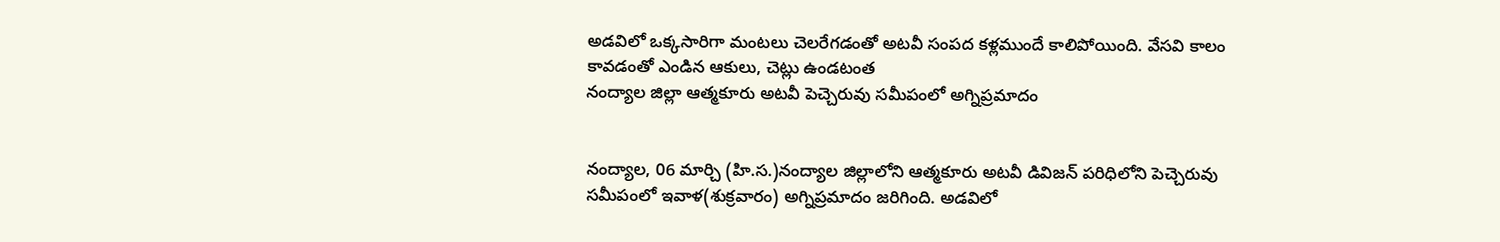అడవిలో ఒక్కసారిగా మంటలు చెలరేగడంతో అటవీ సంపద కళ్లముందే కాలిపోయింది. వేసవి కాలం కావడంతో ఎండిన ఆకులు, చెట్లు ఉండటంత
నంద్యాల జిల్లా ఆత్మకూరు అటవీ పెచ్చెరువు సమీపంలో అగ్నిప్రమాదం


నంద్యాల, 06 మార్చి (హి.స.)నంద్యాల జిల్లాలోని ఆత్మకూరు అటవీ డివిజన్ పరిధిలోని పెచ్చెరువు సమీపంలో ఇవాళ(శుక్రవారం) అగ్నిప్రమాదం జరిగింది. అడవిలో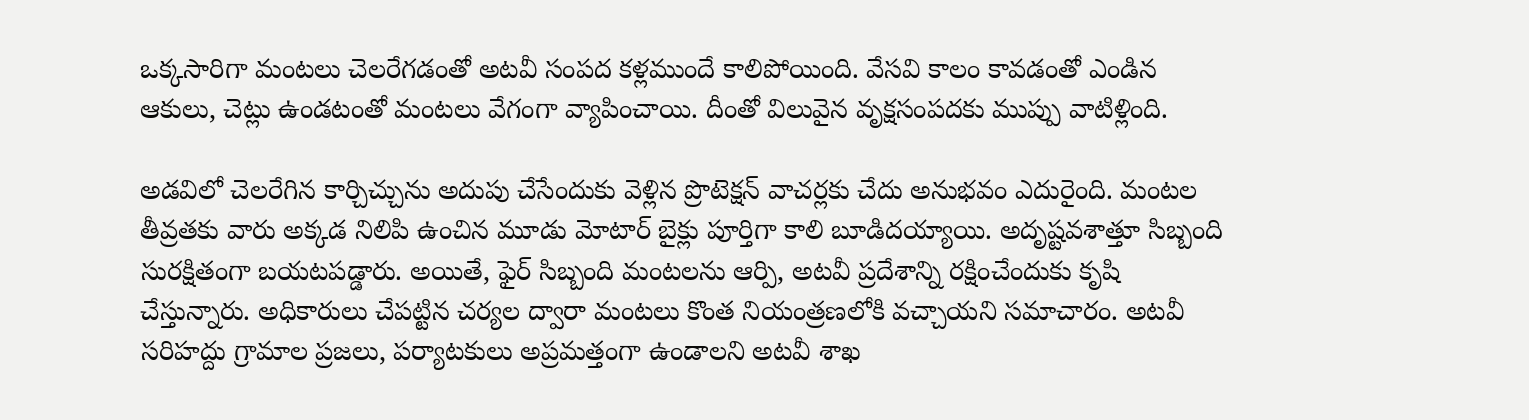ఒక్కసారిగా మంటలు చెలరేగడంతో అటవీ సంపద కళ్లముందే కాలిపోయింది. వేసవి కాలం కావడంతో ఎండిన ఆకులు, చెట్లు ఉండటంతో మంటలు వేగంగా వ్యాపించాయి. దీంతో విలువైన వృక్షసంపదకు ముప్పు వాటిళ్లింది.

అడవిలో చెలరేగిన కార్చిచ్చును అదుపు చేసేందుకు వెళ్లిన ప్రొటెక్షన్ వాచర్లకు చేదు అనుభవం ఎదురైంది. మంటల తీవ్రతకు వారు అక్కడ నిలిపి ఉంచిన మూడు మోటార్ బైక్లు పూర్తిగా కాలి బూడిదయ్యాయి. అదృష్టవశాత్తూ సిబ్బంది సురక్షితంగా బయటపడ్డారు. అయితే, ఫైర్ సిబ్బంది మంటలను ఆర్పి, అటవీ ప్రదేశాన్ని రక్షించేందుకు కృషి చేస్తున్నారు. అధికారులు చేపట్టిన చర్యల ద్వారా మంటలు కొంత నియంత్రణలోకి వచ్చాయని సమాచారం. అటవీ సరిహద్దు గ్రామాల ప్రజలు, పర్యాటకులు అప్రమత్తంగా ఉండాలని అటవీ శాఖ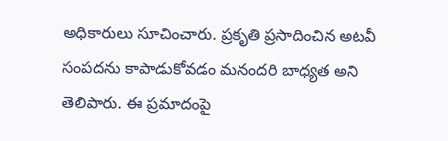అధికారులు సూచించారు. ప్రకృతి ప్రసాదించిన అటవీ సంపదను కాపాడుకోవడం మనందరి బాధ్యత అని తెలిపారు. ఈ ప్రమాదంపై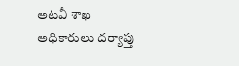అటవీ శాఖ అధికారులు దర్యాప్తు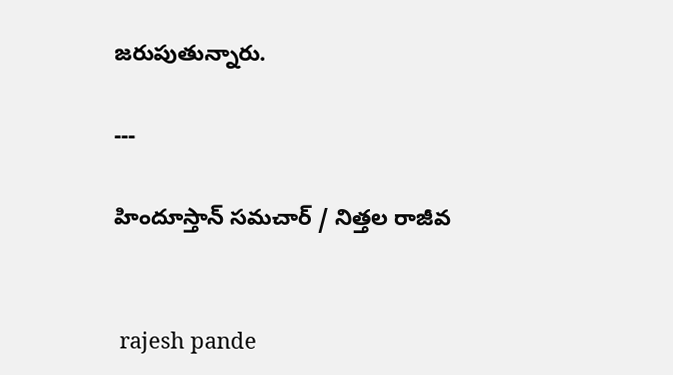జరుపుతున్నారు.

---

హిందూస్తాన్ సమచార్ / నిత్తల రాజీవ


 rajesh pande